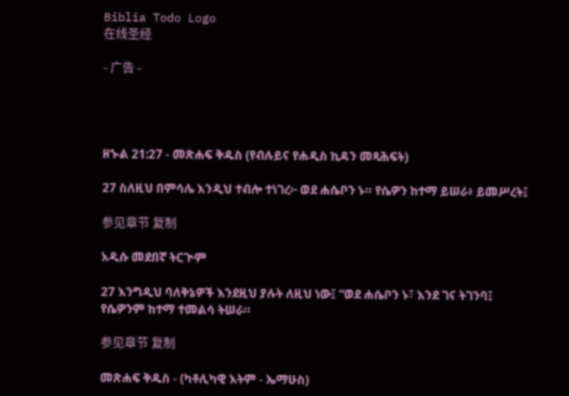Biblia Todo Logo
在线圣经

- 广告 -




ዘኍል 21:27 - መጽሐፍ ቅዱስ (የብሉይና የሐዲስ ኪዳን መጻሕፍት)

27 ስለዚህ በምሳሌ እንዲህ ተብሎ ተነገረ፦ ወደ ሐሴቦን ኑ። የሴዎን ከተማ ይሠራ፥ ይመሥረት፤

参见章节 复制

አዲሱ መደበኛ ትርጒም

27 እንግዲህ ባለቅኔዎች እንደዚህ ያሉት ለዚህ ነው፤ “ወደ ሐሴቦን ኑ፣ እንደ ገና ትገንባ፤ የሴዎንም ከተማ ተመልሳ ትሠራ።

参见章节 复制

መጽሐፍ ቅዱስ - (ካቶሊካዊ እትም - ኤማሁስ)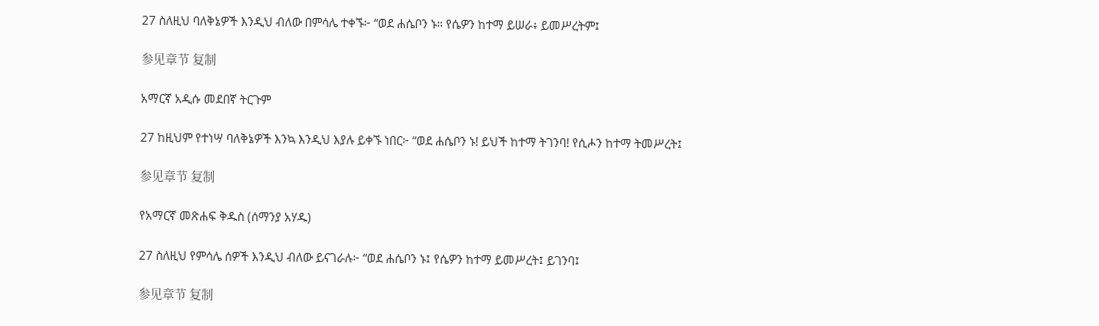27 ስለዚህ ባለቅኔዎች እንዲህ ብለው በምሳሌ ተቀኙ፦ “ወደ ሐሴቦን ኑ። የሴዎን ከተማ ይሠራ፥ ይመሥረትም፤

参见章节 复制

አማርኛ አዲሱ መደበኛ ትርጉም

27 ከዚህም የተነሣ ባለቅኔዎች እንኳ እንዲህ እያሉ ይቀኙ ነበር፦ “ወደ ሐሴቦን ኑ! ይህች ከተማ ትገንባ! የሲሖን ከተማ ትመሥረት፤

参见章节 复制

የአማርኛ መጽሐፍ ቅዱስ (ሰማንያ አሃዱ)

27 ስለዚህ የምሳሌ ሰዎች እንዲህ ብለው ይናገራሉ፦ “ወደ ሐሴቦን ኑ፤ የሴዎን ከተማ ይመሥረት፤ ይገንባ፤

参见章节 复制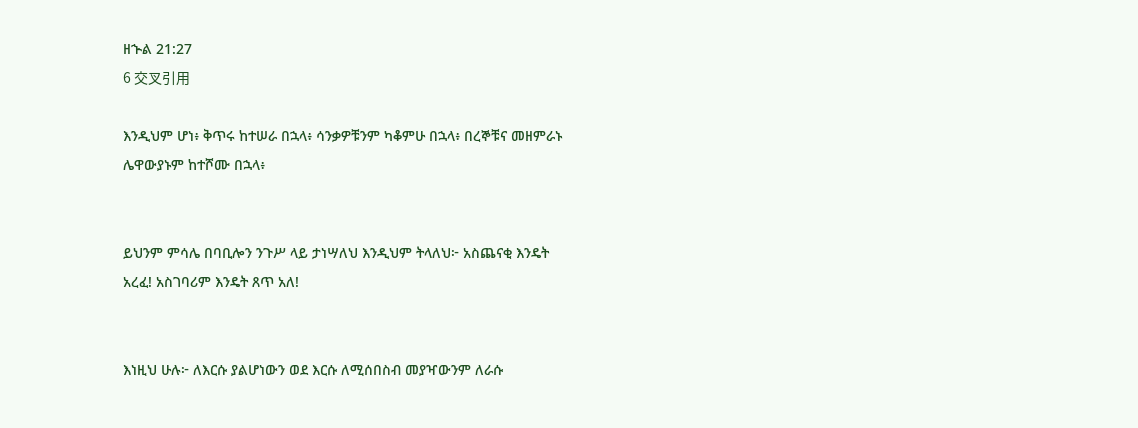ዘኍል 21:27
6 交叉引用

እንዲህም ሆነ፥ ቅጥሩ ከተሠራ በኋላ፥ ሳንቃዎቹንም ካቆምሁ በኋላ፥ በረኞቹና መዘምራኑ ሌዋውያኑም ከተሾሙ በኋላ፥


ይህንም ምሳሌ በባቢሎን ንጉሥ ላይ ታነሣለህ እንዲህም ትላለህ፦ አስጨናቂ እንዴት አረፈ! አስገባሪም እንዴት ጸጥ አለ!


እነዚህ ሁሉ፦ ለእርሱ ያልሆነውን ወደ እርሱ ለሚሰበስብ መያዣውንም ለራሱ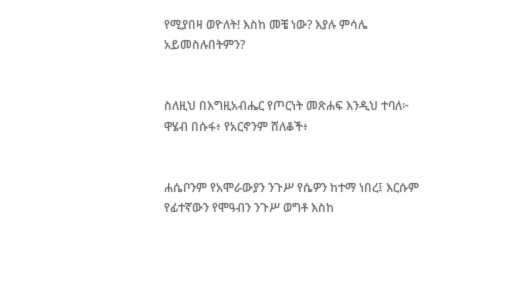የሚያበዛ ወዮለት! እስከ መቼ ነው? እያሉ ምሳሌ አይመስሉበትምን?


ስለዚህ በእግዚአብሔር የጦርነት መጽሐፍ እንዲህ ተባለ፦ ዋሄብ በሱፋ፥ የአርኖንም ሸለቆች፥


ሐሴቦንም የአሞራውያን ንጉሥ የሴዎን ከተማ ነበረ፤ እርሱም የፊተኛውን የሞዓብን ንጉሥ ወግቶ እስከ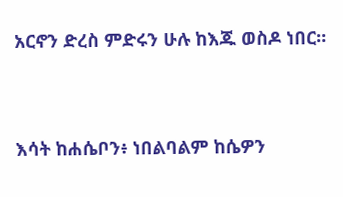አርኖን ድረስ ምድሩን ሁሉ ከእጁ ወስዶ ነበር።


እሳት ከሐሴቦን፥ ነበልባልም ከሴዎን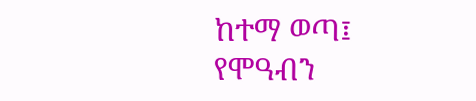ከተማ ወጣ፤ የሞዓብን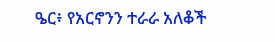ዔር፥ የአርኖንን ተራራ አለቆች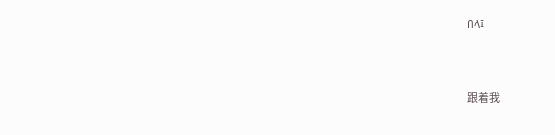በላ፤


跟着我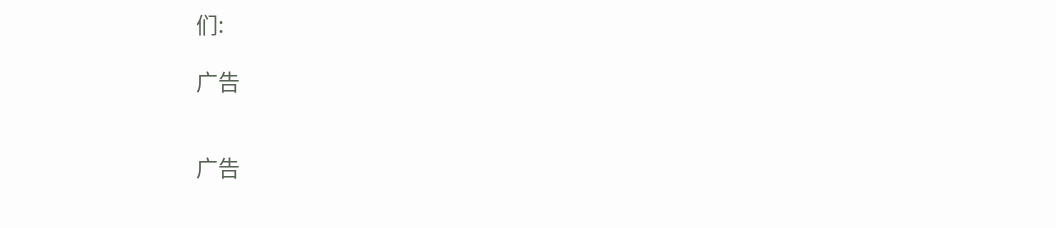们:

广告


广告